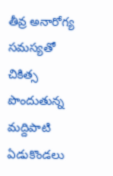తీవ్ర అనారోగ్య సమస్యతో చికిత్స పొందుతున్న మద్దిపాటి ఏడుకొండలు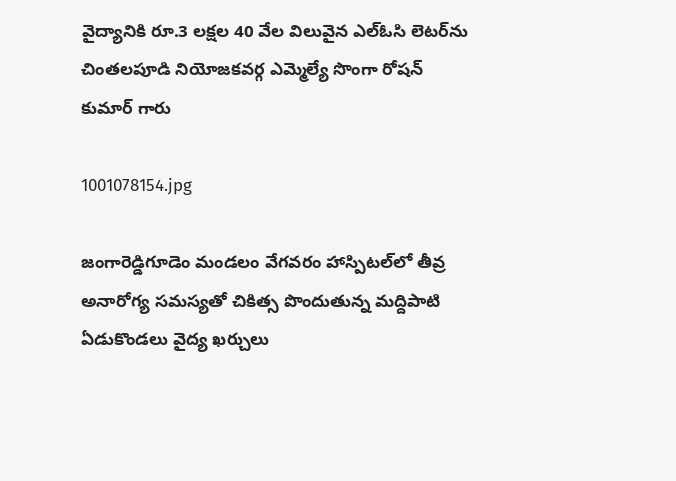వైద్యానికి రూ.3 లక్షల 40 వేల విలువైన ఎల్ఓసి లెటర్‌ను చింతలపూడి నియోజకవర్గ ఎమ్మెల్యే సొంగా రోషన్ కుమార్ గారు

1001078154.jpg

జంగారెడ్డిగూడెం మండలం వేగవరం హాస్పిటల్‌లో తీవ్ర అనారోగ్య సమస్యతో చికిత్స పొందుతున్న మద్దిపాటి ఏడుకొండలు వైద్య ఖర్చులు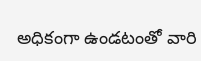అధికంగా ఉండటంతో వారి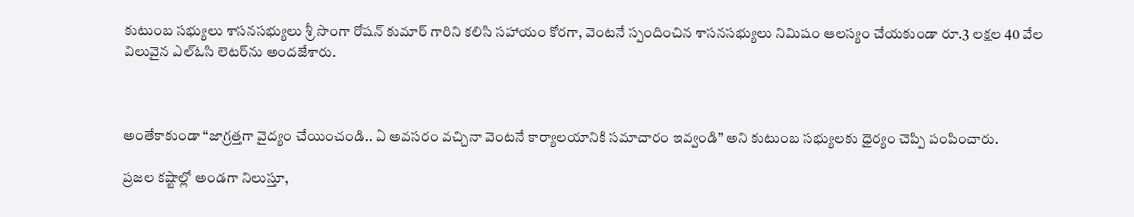కుటుంబ సభ్యులు శాసనసభ్యులు శ్రీ సొంగా రోషన్ కుమార్ గారిని కలిసి సహాయం కోరగా, వెంటనే స్పందించిన శాసనసభ్యులు నిమిషం ఆలస్యం చేయకుండా రూ.3 లక్షల 40 వేల విలువైన ఎల్ఓసి లెటర్‌ను అందజేశారు.



అంతేకాకుండా “జాగ్రత్తగా వైద్యం చేయించండి.. ఏ అవసరం వచ్చినా వెంటనే కార్యాలయానికి సమాచారం ఇవ్వండి” అని కుటుంబ సభ్యులకు ధైర్యం చెప్పి పంపించారు.

ప్రజల కష్టాల్లో అండగా నిలుస్తూ,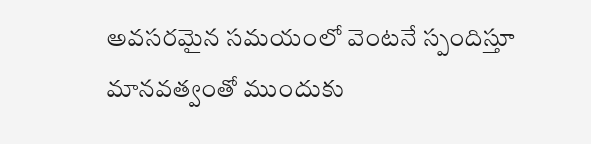అవసరమైన సమయంలో వెంటనే స్పందిస్తూ మానవత్వంతో ముందుకు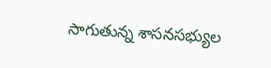సాగుతున్న శాసనసభ్యుల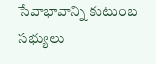సేవాభావాన్ని కుటుంబ సభ్యులు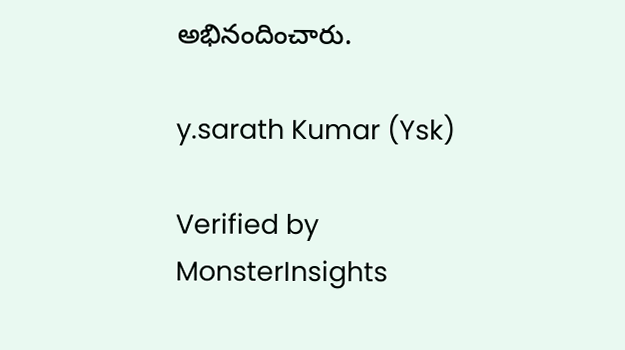అభినందించారు.

y.sarath Kumar (Ysk)

Verified by MonsterInsights